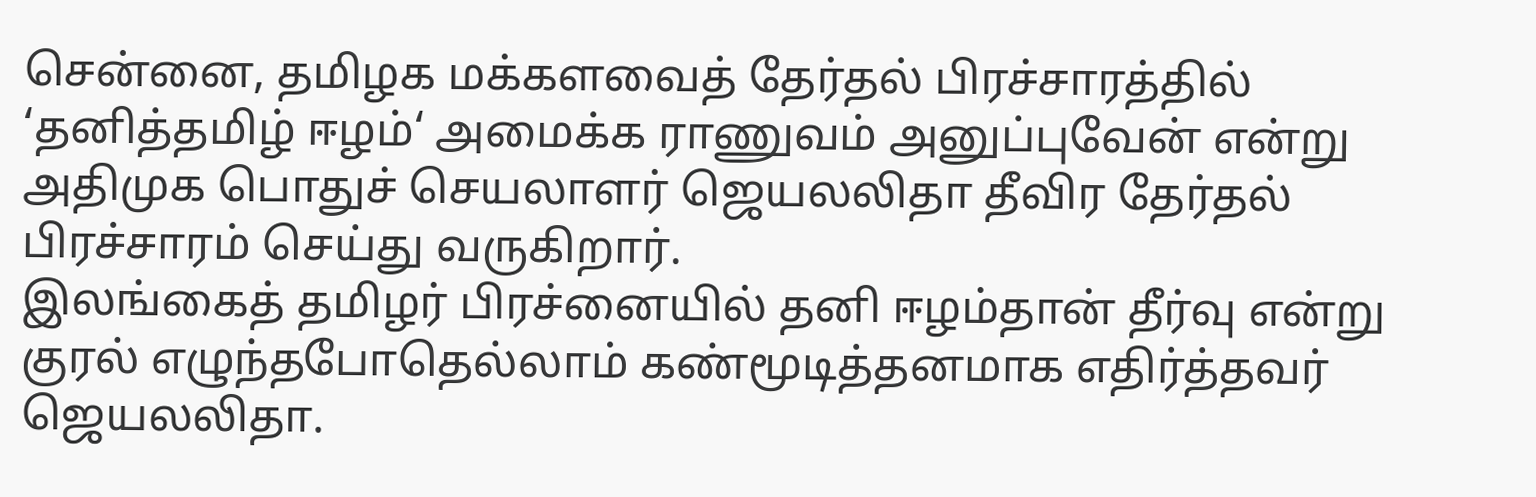சென்னை, தமிழக மக்களவைத் தேர்தல் பிரச்சாரத்தில் ‘தனித்தமிழ் ஈழம்‘ அமைக்க ராணுவம் அனுப்புவேன் என்று அதிமுக பொதுச் செயலாளர் ஜெயலலிதா தீவிர தேர்தல் பிரச்சாரம் செய்து வருகிறார்.
இலங்கைத் தமிழர் பிரச்னையில் தனி ஈழம்தான் தீர்வு என்று குரல் எழுந்தபோதெல்லாம் கண்மூடித்தனமாக எதிர்த்தவர் ஜெயலலிதா.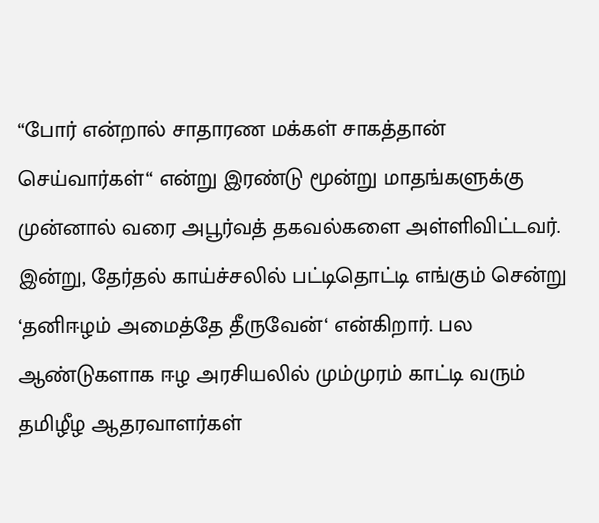“போர் என்றால் சாதாரண மக்கள் சாகத்தான் செய்வார்கள்“ என்று இரண்டு மூன்று மாதங்களுக்கு முன்னால் வரை அபூர்வத் தகவல்களை அள்ளிவிட்டவர். இன்று, தேர்தல் காய்ச்சலில் பட்டிதொட்டி எங்கும் சென்று ‘தனிஈழம் அமைத்தே தீருவேன்‘ என்கிறார். பல ஆண்டுகளாக ஈழ அரசியலில் மும்முரம் காட்டி வரும் தமிழீழ ஆதரவாளர்கள்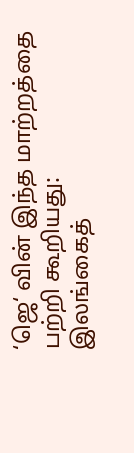‘ஜெ‘ வின் இந்த மாற்றத்தை பற்றி கூறியது:
இலங்கைத்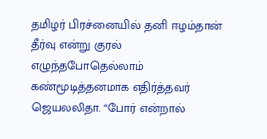தமிழர் பிரச்னையில் தனி ஈழம்தான் தீர்வு என்று குரல் எழுந்தபோதெல்லாம் கண்மூடித்தனமாக எதிர்த்தவர் ஜெயலலிதா. “போர் என்றால்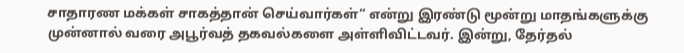சாதாரண மக்கள் சாகத்தான் செய்வார்கள்“ என்று இரண்டு மூன்று மாதங்களுக்கு முன்னால் வரை அபூர்வத் தகவல்களை அள்ளிவிட்டவர். இன்று, தேர்தல்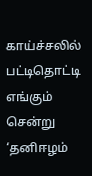காய்ச்சலில் பட்டிதொட்டி எங்கும் சென்று ‘தனிஈழம்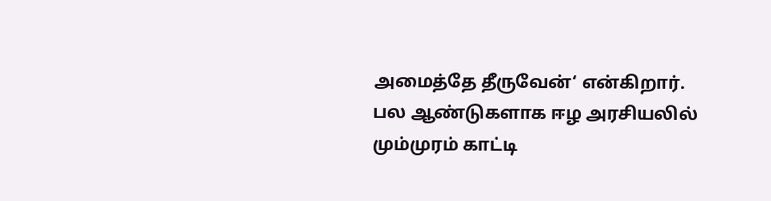அமைத்தே தீருவேன்‘ என்கிறார். பல ஆண்டுகளாக ஈழ அரசியலில் மும்முரம் காட்டி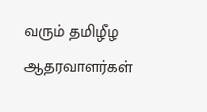வரும் தமிழீழ ஆதரவாளர்கள்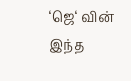‘ஜெ‘ வின் இந்த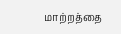மாற்றத்தை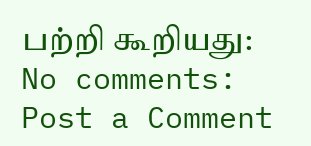பற்றி கூறியது:
No comments:
Post a Comment